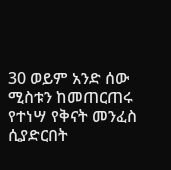30 ወይም አንድ ሰው ሚስቱን ከመጠርጠሩ የተነሣ የቅናት መንፈስ ሲያድርበት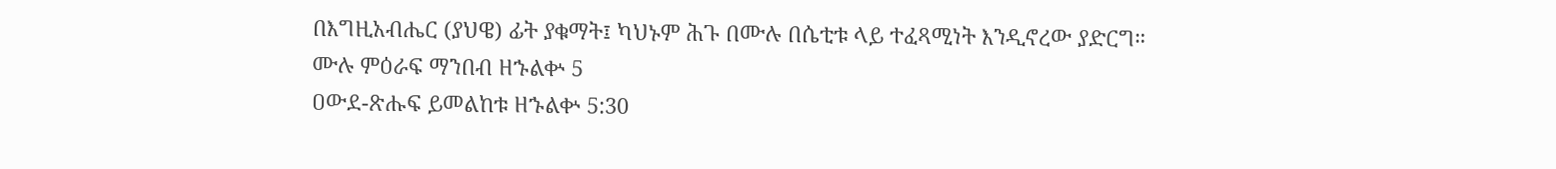በእግዚአብሔር (ያህዌ) ፊት ያቁማት፤ ካህኑም ሕጉ በሙሉ በሴቲቱ ላይ ተፈጻሚነት እንዲኖረው ያድርግ።
ሙሉ ምዕራፍ ማንበብ ዘኁልቍ 5
ዐውደ-ጽሑፍ ይመልከቱ ዘኁልቍ 5:30